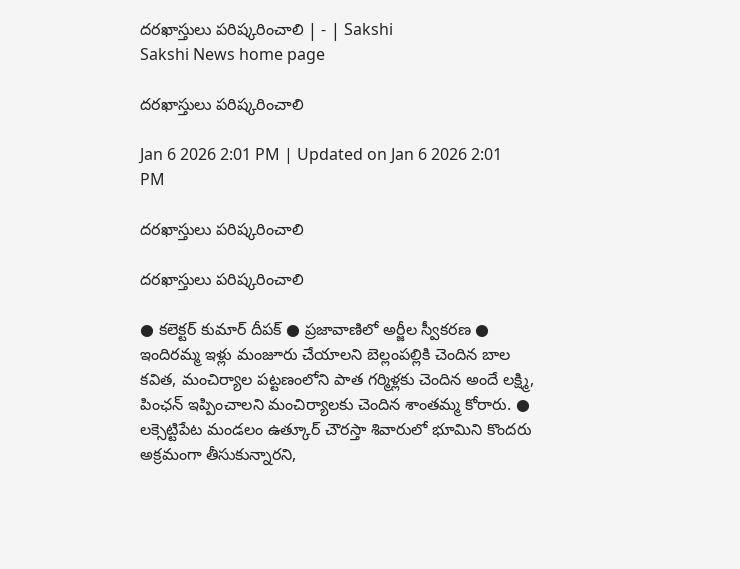దరఖాస్తులు పరిష్కరించాలి | - | Sakshi
Sakshi News home page

దరఖాస్తులు పరిష్కరించాలి

Jan 6 2026 2:01 PM | Updated on Jan 6 2026 2:01 PM

దరఖాస్తులు పరిష్కరించాలి

దరఖాస్తులు పరిష్కరించాలి

● కలెక్టర్‌ కుమార్‌ దీపక్‌ ● ప్రజావాణిలో అర్జీల స్వీకరణ ● ఇందిరమ్మ ఇళ్లు మంజూరు చేయాలని బెల్లంపల్లికి చెందిన బాల కవిత, మంచిర్యాల పట్టణంలోని పాత గర్మిళ్లకు చెందిన అందే లక్ష్మి, పింఛన్‌ ఇప్పించాలని మంచిర్యాలకు చెందిన శాంతమ్మ కోరారు. ● లక్సెట్టిపేట మండలం ఉత్కూర్‌ చౌరస్తా శివారులో భూమిని కొందరు అక్రమంగా తీసుకున్నారని,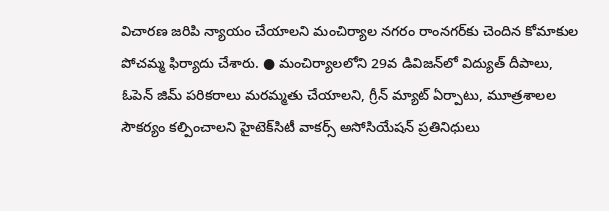విచారణ జరిపి న్యాయం చేయాలని మంచిర్యాల నగరం రాంనగర్‌కు చెందిన కోమాకుల పోచమ్మ ఫిర్యాదు చేశారు. ● మంచిర్యాలలోని 29వ డివిజన్‌లో విద్యుత్‌ దీపాలు, ఓపెన్‌ జిమ్‌ పరికరాలు మరమ్మతు చేయాలని, గ్రీన్‌ మ్యాట్‌ ఏర్పాటు, మూత్రశాలల సౌకర్యం కల్పించాలని హైటెక్‌సిటీ వాకర్స్‌ అసోసియేషన్‌ ప్రతినిధులు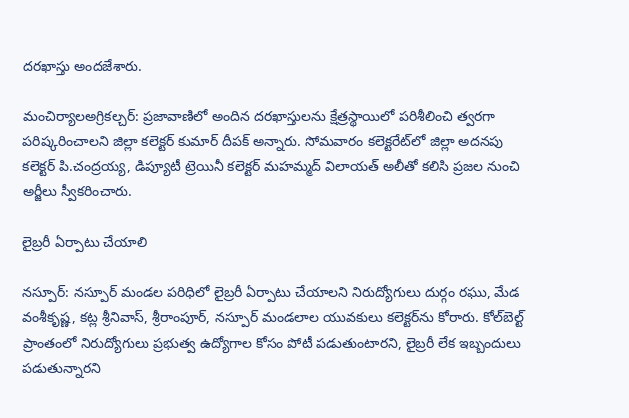దరఖాస్తు అందజేశారు.

మంచిర్యాలఅగ్రికల్చర్‌: ప్రజావాణిలో అందిన దరఖాస్తులను క్షేత్రస్థాయిలో పరిశీలించి త్వరగా పరిష్కరించాలని జిల్లా కలెక్టర్‌ కుమార్‌ దీపక్‌ అన్నారు. సోమవారం కలెక్టరేట్‌లో జిల్లా అదనపు కలెక్టర్‌ పి.చంద్రయ్య, డిప్యూటీ ట్రెయినీ కలెక్టర్‌ మహమ్మద్‌ విలాయత్‌ అలీతో కలిసి ప్రజల నుంచి అర్జీలు స్వీకరించారు.

లైబ్రరీ ఏర్పాటు చేయాలి

నస్పూర్‌: నస్పూర్‌ మండల పరిధిలో లైబ్రరీ ఏర్పాటు చేయాలని నిరుద్యోగులు దుర్గం రఘు, మేడ వంశీకృష్ణ, కట్ల శ్రీనివాస్‌, శ్రీరాంపూర్‌, నస్పూర్‌ మండలాల యువకులు కలెక్టర్‌ను కోరారు. కోల్‌బెల్ట్‌ ప్రాంతంలో నిరుద్యోగులు ప్రభుత్వ ఉద్యోగాల కోసం పోటీ పడుతుంటారని, లైబ్రరీ లేక ఇబ్బందులు పడుతున్నారని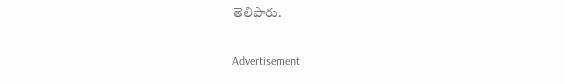తెలిపారు.

Advertisement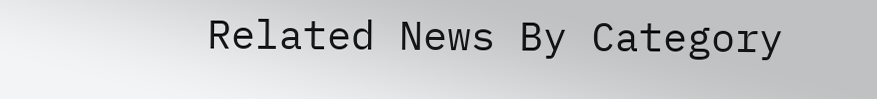Related News By Category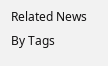Related News By Tags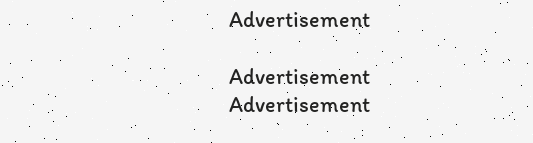Advertisement

Advertisement
Advertisement